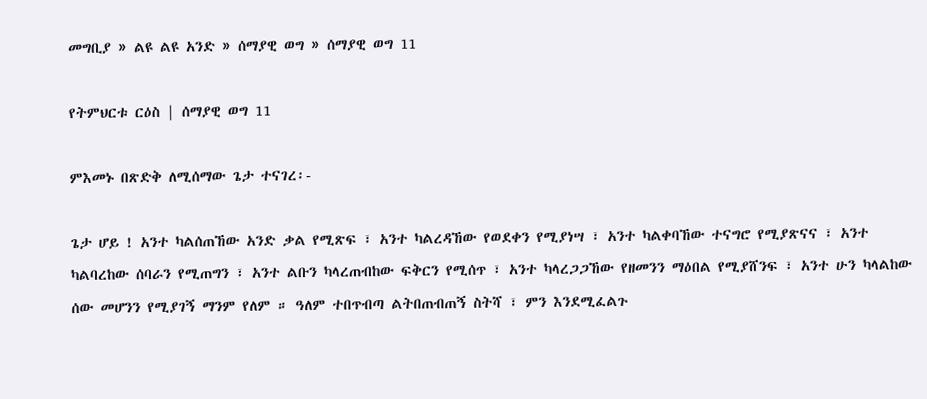መግቢያ » ልዩ ልዩ አንድ » ሰማያዊ ወግ » ሰማያዊ ወግ 11

የትምህርቱ ርዕስ | ሰማያዊ ወግ 11

ምእመኑ በጽድቅ ለሚሰማው ጌታ ተናገረ፡-

ጌታ ሆይ ! አንተ ካልሰጠኸው አንድ ቃል የሚጽፍ ፣ አንተ ካልረዳኸው የወደቀን የሚያነሣ ፣ አንተ ካልቀባኸው ተናግሮ የሚያጽናና ፣ አንተ ካልባረከው ሰባራን የሚጠግን ፣ አንተ ልቡን ካላረጠብከው ፍቅርን የሚሰጥ ፣ አንተ ካላረጋጋኸው የዘመንን ማዕበል የሚያሸንፍ ፣ አንተ ሁን ካላልከው ሰው መሆንን የሚያገኝ ማንም የለም ። ዓለም ተበጥብጣ ልትበጠብጠኝ ስትሻ ፣ ምን እንደሚፈልጉ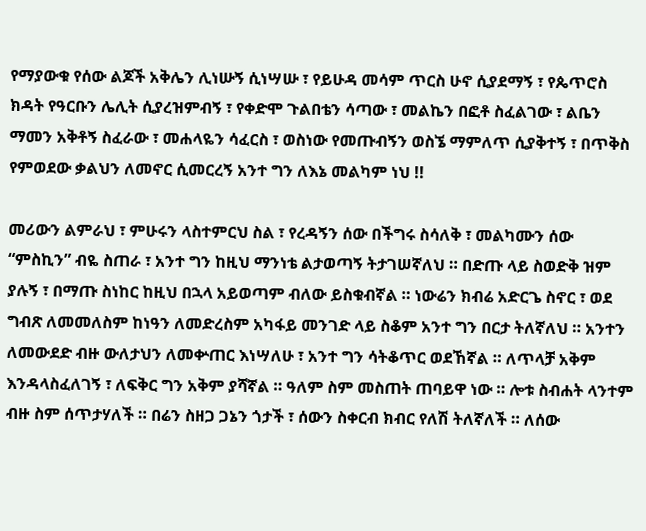የማያውቁ የሰው ልጆች አቅሌን ሊነሡኝ ሲነሣሡ ፣ የይሁዳ መሳም ጥርስ ሁኖ ሲያደማኝ ፣ የጴጥሮስ ክዳት የዓርቡን ሌሊት ሲያረዝምብኝ ፣ የቀድሞ ጉልበቴን ሳጣው ፣ መልኬን በፎቶ ስፈልገው ፣ ልቤን ማመን አቅቶኝ ስፈራው ፣ መሐላዬን ሳፈርስ ፣ ወስነው የመጡብኝን ወስኜ ማምለጥ ሲያቅተኝ ፣ በጥቅስ የምወደው ቃልህን ለመኖር ሲመርረኝ አንተ ግን ለእኔ መልካም ነህ !!

መሪውን ልምራህ ፣ ምሁሩን ላስተምርህ ስል ፣ የረዳኝን ሰው በችግሩ ስሳለቅ ፣ መልካሙን ሰው “ምስኪን” ብዬ ስጠራ ፣ አንተ ግን ከዚህ ማንነቴ ልታወጣኝ ትታገሠኛለህ ። በድጡ ላይ ስወድቅ ዝም ያሉኝ ፣ በማጡ ስነከር ከዚህ በኋላ አይወጣም ብለው ይስቁብኛል ። ነውሬን ክብሬ አድርጌ ስኖር ፣ ወደ ግብጽ ለመመለስም ከነዓን ለመድረስም አካፋይ መንገድ ላይ ስቆም አንተ ግን በርታ ትለኛለህ ። አንተን ለመውደድ ብዙ ውለታህን ለመቍጠር እነሣለሁ ፣ አንተ ግን ሳትቆጥር ወደኸኛል ። ለጥላቻ አቅም እንዳላስፈለገኝ ፣ ለፍቅር ግን አቅም ያሻኛል ። ዓለም ስም መስጠት ጠባይዋ ነው ። ሎቱ ስብሐት ላንተም ብዙ ስም ሰጥታሃለች ። በሬን ስዘጋ ጋኔን ጎታች ፣ ሰውን ስቀርብ ክብር የለሽ ትለኛለች ። ለሰው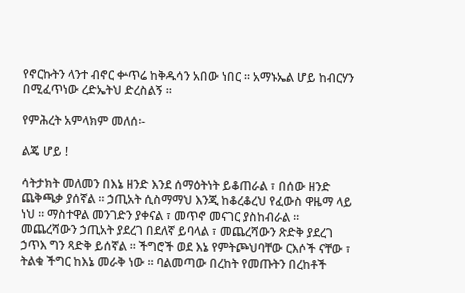የኖርኩትን ላንተ ብኖር ቍጥሬ ከቅዱሳን አበው ነበር ። አማኑኤል ሆይ ከብርሃን በሚፈጥነው ረድኤትህ ድረስልኝ ።

የምሕረት አምላክም መለሰ፡-

ልጄ ሆይ !

ሳትታክት መለመን በእኔ ዘንድ እንደ ሰማዕትነት ይቆጠራል ፣ በሰው ዘንድ ጨቅጫቃ ያሰኛል ። ኃጢአት ሲስማማህ እንጂ ከቆረቆረህ የፈውስ ዋዜማ ላይ ነህ ። ማስተዋል መንገድን ያቀናል ፣ መጥኖ መናገር ያስከብራል ። መጨረሻውን ኃጢአት ያደረገ በደለኛ ይባላል ፣ መጨረሻውን ጽድቅ ያደረገ ኃጥእ ግን ጻድቅ ይሰኛል ። ችግሮች ወደ እኔ የምትጮህባቸው ርእሶች ናቸው ፣ ትልቁ ችግር ከእኔ መራቅ ነው ። ባልመጣው በረከት የመጡትን በረከቶች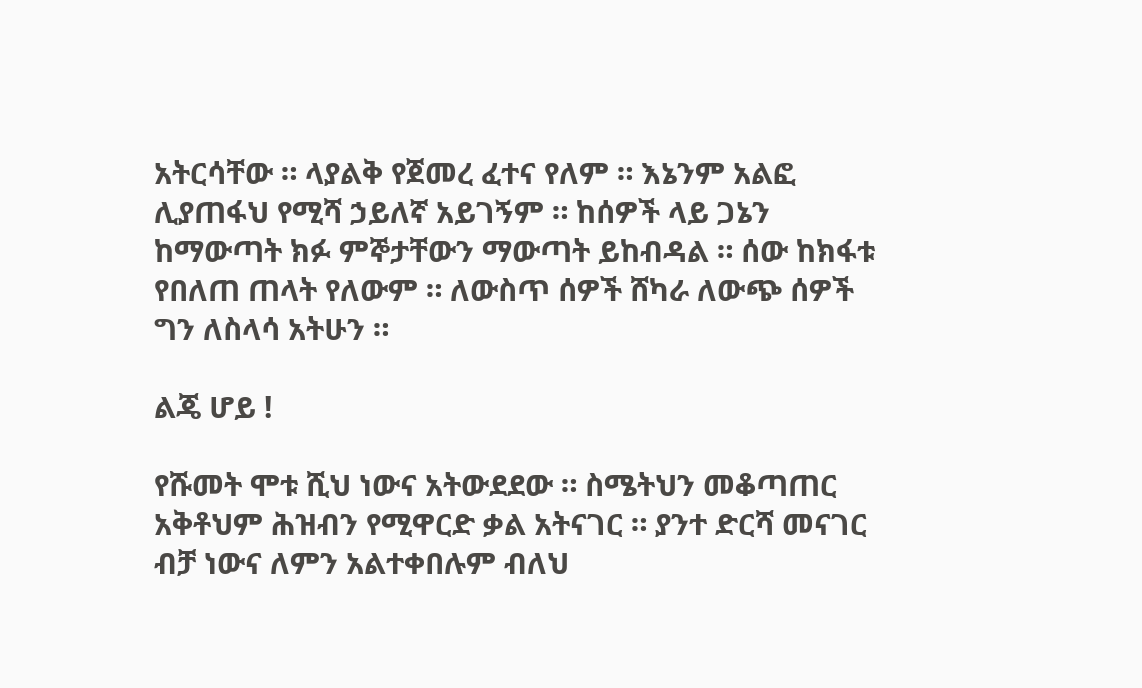አትርሳቸው ። ላያልቅ የጀመረ ፈተና የለም ። እኔንም አልፎ ሊያጠፋህ የሚሻ ኃይለኛ አይገኝም ። ከሰዎች ላይ ጋኔን ከማውጣት ክፉ ምኞታቸውን ማውጣት ይከብዳል ። ሰው ከክፋቱ የበለጠ ጠላት የለውም ። ለውስጥ ሰዎች ሸካራ ለውጭ ሰዎች ግን ለስላሳ አትሁን ።

ልጄ ሆይ !

የሹመት ሞቱ ሺህ ነውና አትውደደው ። ስሜትህን መቆጣጠር አቅቶህም ሕዝብን የሚዋርድ ቃል አትናገር ። ያንተ ድርሻ መናገር ብቻ ነውና ለምን አልተቀበሉም ብለህ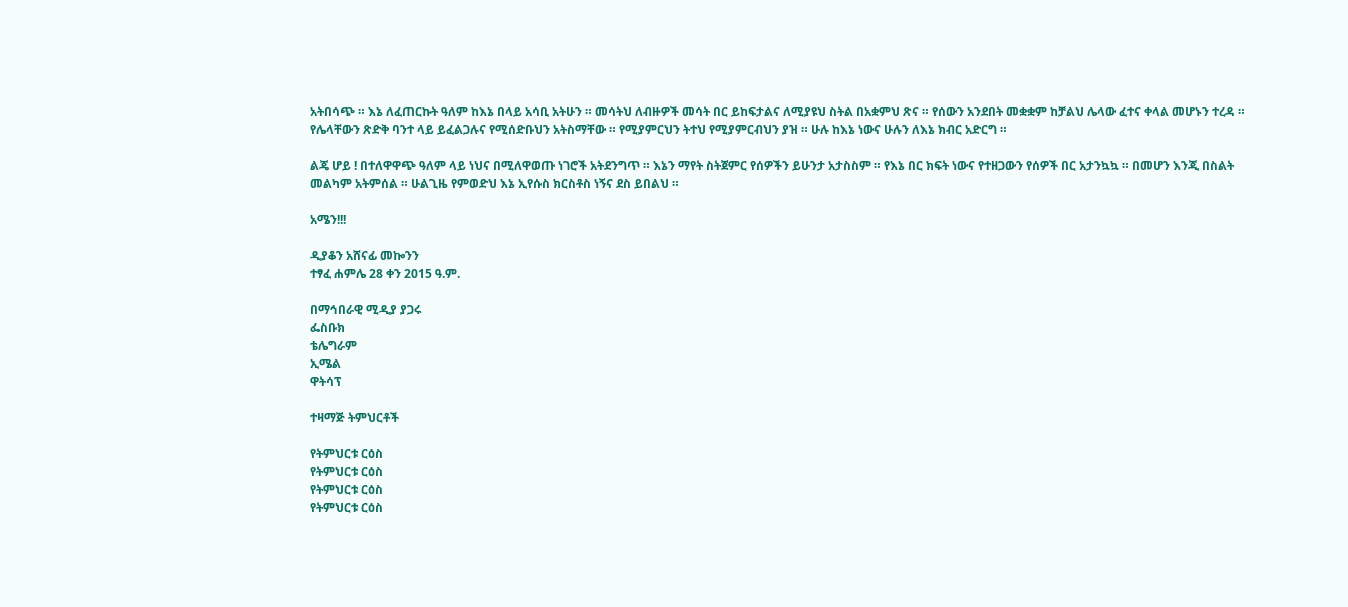አትበሳጭ ። እኔ ለፈጠርኩት ዓለም ከእኔ በላይ አሳቢ አትሁን ። መሳትህ ለብዙዎች መሳት በር ይከፍታልና ለሚያዩህ ስትል በአቋምህ ጽና ። የሰውን አንደበት መቋቋም ከቻልህ ሌላው ፈተና ቀላል መሆኑን ተረዳ ። የሌላቸውን ጽድቅ ባንተ ላይ ይፈልጋሉና የሚሰድቡህን አትስማቸው ። የሚያምርህን ትተህ የሚያምርብህን ያዝ ። ሁሉ ከእኔ ነውና ሁሉን ለእኔ ክብር አድርግ ።

ልጄ ሆይ ! በተለዋዋጭ ዓለም ላይ ነህና በሚለዋወጡ ነገሮች አትደንግጥ ። እኔን ማየት ስትጀምር የሰዎችን ይሁንታ አታስስም ። የእኔ በር ክፍት ነውና የተዘጋውን የሰዎች በር አታንኳኳ ። በመሆን እንጂ በስልት መልካም አትምሰል ። ሁልጊዜ የምወድህ እኔ ኢየሱስ ክርስቶስ ነኝና ደስ ይበልህ ።

አሜን!!!

ዲያቆን አሸናፊ መኰንን
ተፃፈ ሐምሌ 28 ቀን 2015 ዓ.ም.

በማኅበራዊ ሚዲያ ያጋሩ
ፌስቡክ
ቴሌግራም
ኢሜል
ዋትሳፕ

ተዛማጅ ትምህርቶች

የትምህርቱ ርዕስ
የትምህርቱ ርዕስ
የትምህርቱ ርዕስ
የትምህርቱ ርዕስ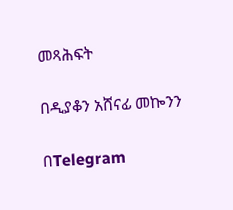መጻሕፍት

በዲያቆን አሸናፊ መኰንን

በTelegram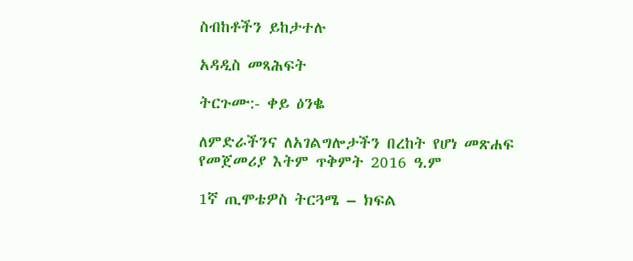ስብከቶችን ይከታተሉ

አዳዲስ መጻሕፍት

ትርጉሙ:- ቀይ ዕንቈ

ለምድራችንና ለአገልግሎታችን በረከት የሆነ መጽሐፍ
የመጀመሪያ እትም ጥቅምት 2016 ዓ.ም

1ኛ ጢሞቴዎስ ትርጓሜ – ክፍል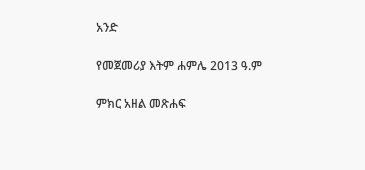አንድ

የመጀመሪያ እትም ሐምሌ 2013 ዓ.ም

ምክር አዘል መጽሐፍ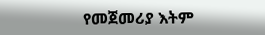የመጀመሪያ እትም